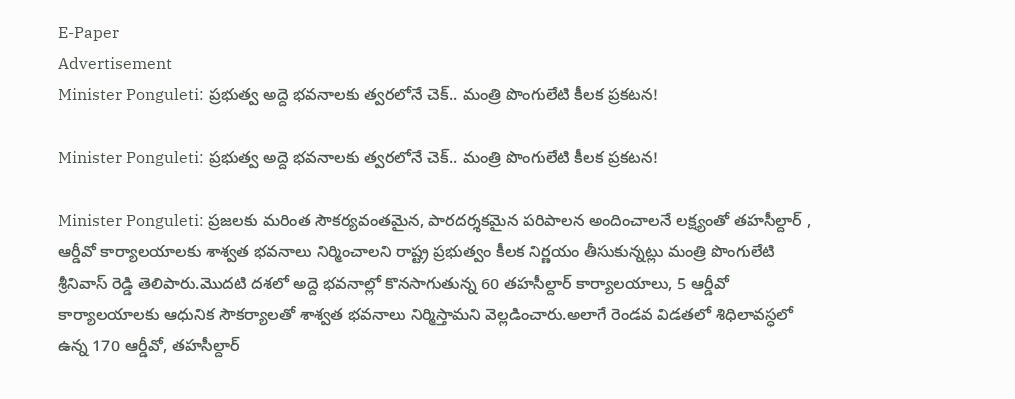E-Paper
Advertisement
Minister Ponguleti: ప్రభుత్వ అద్దె భవనాలకు త్వరలోనే చెక్.. మంత్రి పొంగులేటి కీలక ప్రకటన!

Minister Ponguleti: ప్రభుత్వ అద్దె భవనాలకు త్వరలోనే చెక్.. మంత్రి పొంగులేటి కీలక ప్రకటన!

Minister Ponguleti: ప్రజలకు మరింత సౌకర్యవంతమైన, పారదర్శకమైన పరిపాలన అందించాలనే లక్ష్యంతో తహసీల్దార్ , ఆర్డీవో కార్యాలయాలకు శాశ్వత భవనాలు నిర్మించాలని రాష్ట్ర ప్రభుత్వం కీలక నిర్ణయం తీసుకున్నట్లు మంత్రి పొంగులేటి శ్రీనివాస్ రెడ్డి తెలిపారు.మొదటి దశలో అద్దె భవనాల్లో కొనసాగుతున్న 60 తహసీల్దార్ కార్యాలయాలు, 5 ఆర్డీవో కార్యాలయాలకు ఆధునిక సౌకర్యాలతో శాశ్వత భవనాలు నిర్మిస్తామని వెల్లడించారు.అలాగే రెండ‌వ విడ‌త‌లో శిధిలావ‌స్ధ‌లో ఉన్న 170 ఆర్డీవో, త‌హ‌సీల్దార్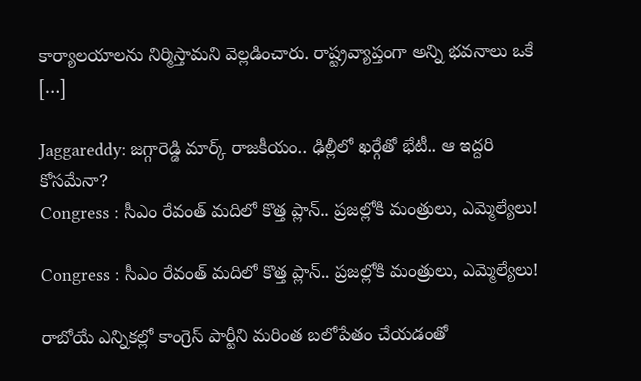కార్యాల‌యాల‌ను నిర్మిస్తామ‌ని వెల్ల‌డించారు. రాష్ట్రవ్యాప్తంగా అన్ని భవనాలు ఒకే […]

Jaggareddy: జగ్గారెడ్డి మార్క్ రాజకీయం.. ఢిల్లీలో ఖర్గేతో భేటీ.. ఆ ఇద్దరి కోసమేనా?
Congress : సీఎం రేవంత్ మదిలో కొత్త ప్లాన్.. ప్రజల్లోకి మంత్రులు, ఎమ్మెల్యేలు!

Congress : సీఎం రేవంత్ మదిలో కొత్త ప్లాన్.. ప్రజల్లోకి మంత్రులు, ఎమ్మెల్యేలు!

రాబోయే ఎన్నికల్లో కాంగ్రెస్ పార్టీని మరింత బలోపేతం చేయడంతో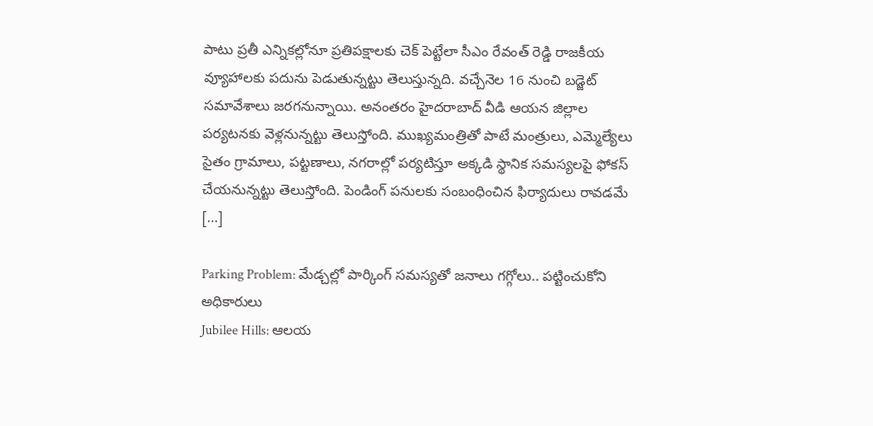పాటు ప్రతీ ఎన్నికల్లోనూ ప్రతిపక్షాలకు చెక్ పెట్టేలా సీఎం రేవంత్ రెడ్డి రాజకీయ వ్యూహాలకు పదును పెడుతున్నట్టు తెలుస్తున్నది. వచ్చేనెల 16 నుంచి బడ్జెట్ సమావేశాలు జరగనున్నాయి. అనంతరం హైదరాబాద్ వీడి ఆయన జిల్లాల పర్యటనకు వెళ్లనున్నట్టు తెలుస్తోంది. ముఖ్యమంత్రితో పాటే మంత్రులు, ఎమ్మెల్యేలు సైతం గ్రామాలు, పట్టణాలు, నగరాల్లో పర్యటిస్తూ అక్కడి స్థానిక సమస్యలపై ఫోకస్ చేయనున్నట్టు తెలుస్తోంది. పెండింగ్ పనులకు సంబంధించిన ఫిర్యాదులు రావడమే […]

Parking Problem: మేడ్చల్లో పార్కింగ్ సమస్యతో జనాలు గగ్గోలు.. పట్టించుకోని అధికారులు
Jubilee Hills: ఆలయ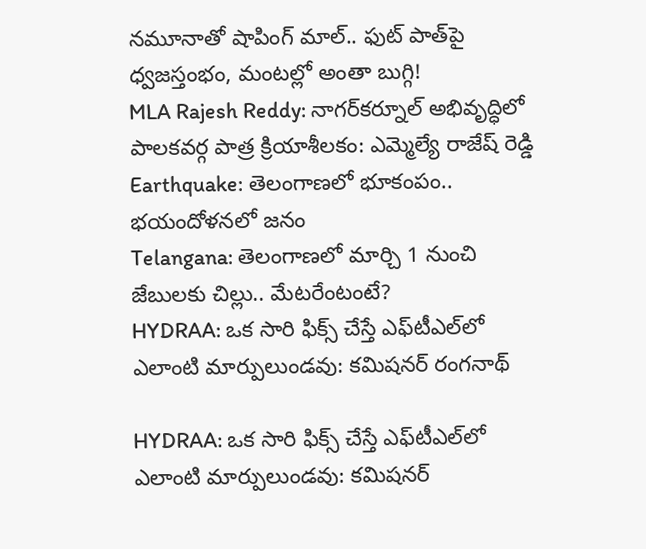నమూనాతో షాపింగ్ మాల్.. ఫుట్ పాత్‌పై ధ్వజస్తంభం, మంటల్లో అంతా బుగ్గి!
MLA Rajesh Reddy: నాగర్‌కర్నూల్ అభివృద్ధిలో పాలకవర్గ పాత్ర క్రియాశీలకం: ఎమ్మెల్యే రాజేష్ రెడ్డి
Earthquake: తెలంగాణలో భూకంపం.. భయందోళనలో జనం
Telangana: తెలంగాణలో మార్చి 1 నుంచి జేబులకు చిల్లు.. మేటరేంటంటే?
HYDRAA: ఒక సారి ఫిక్స్ చేస్తే ఎఫ్‌టీఎల్‌లో ఎలాంటి మార్పులుండవు: కమిషనర్ రంగనాథ్

HYDRAA: ఒక సారి ఫిక్స్ చేస్తే ఎఫ్‌టీఎల్‌లో ఎలాంటి మార్పులుండవు: కమిషనర్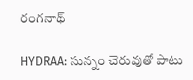రంగనాథ్

HYDRAA: సున్నం చెరువుతో పాటు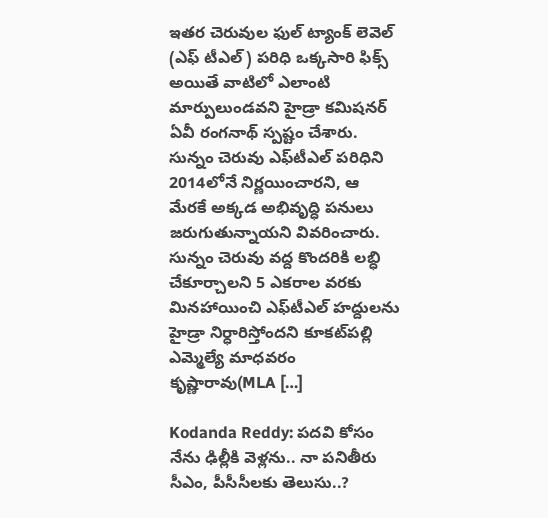ఇత‌ర చెరువుల ఫుల్ ట్యాంక్ లెవెల్ (ఎఫ్ టీఎల్) ప‌రిధి ఒక్క‌సారి ఫిక్స్ అయితే వాటిలో ఎలాంటి మార్పులుండవని హైడ్రా క‌మిష‌న‌ర్ ఏవీ రంగ‌నాథ్ స్ప‌ష్టం చేశారు. సున్నం చెరువు ఎఫ్‌టీఎల్ ప‌రిధిని 2014లోనే నిర్ణ‌యించార‌ని, ఆ మేర‌కే అక్క‌డ అభివృద్ధి ప‌నులు జ‌రుగుతున్నాయ‌ని వివరించారు. సున్నం చెరువు వ‌ద్ద కొంద‌రికి ల‌బ్ధి చేకూర్చాల‌ని 5 ఎక‌రాల వ‌ర‌కు మిన‌హాయించి ఎఫ్‌టీఎల్ హ‌ద్దుల‌ను హైడ్రా నిర్ధారిస్తోంద‌ని కూక‌ట్‌ప‌ల్లి ఎమ్మెల్యే మాధ‌వ‌రం కృష్ణారావు(MLA […]

Kodanda Reddy: పదవి కోసం నేను ఢిల్లీకి వెళ్లను.. నా పనితీరు సీఎం, పీసీసీలకు తెలుసు..?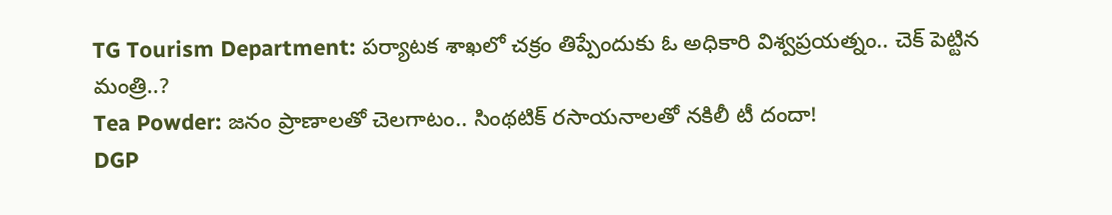TG Tourism Department: పర్యాటక శాఖలో చక్రం తిప్పేందుకు ఓ అధికారి విశ్వప్రయత్నం.. చెక్ పెట్టిన మంత్రి..?
Tea Powder: జనం ప్రాణాలతో చెలగాటం.. సింథటిక్ రసాయనాలతో నకిలీ టీ దందా!
DGP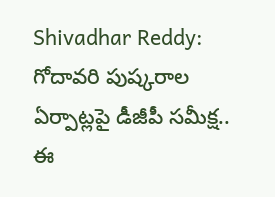Shivadhar Reddy: గోదావరి పుష్కరాల ఏర్పాట్లపై డీజీపీ సమీక్ష.. ఈ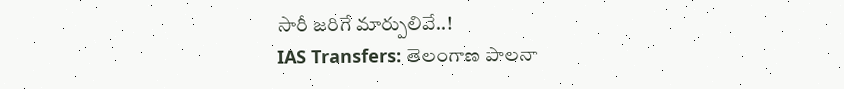సారీ జరిగే మార్పులివే..!
IAS Transfers: తెలంగాణ పాలనా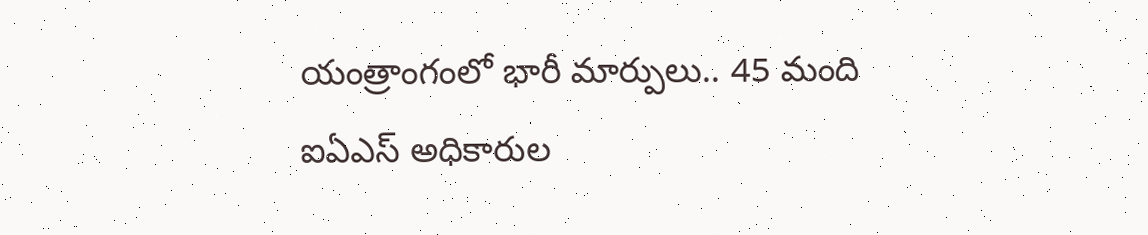యంత్రాంగంలో భారీ మార్పులు.. 45 మంది ఐఏఎస్ అధికారుల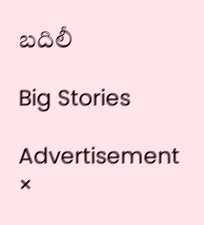బదిలీ

Big Stories

Advertisement
×